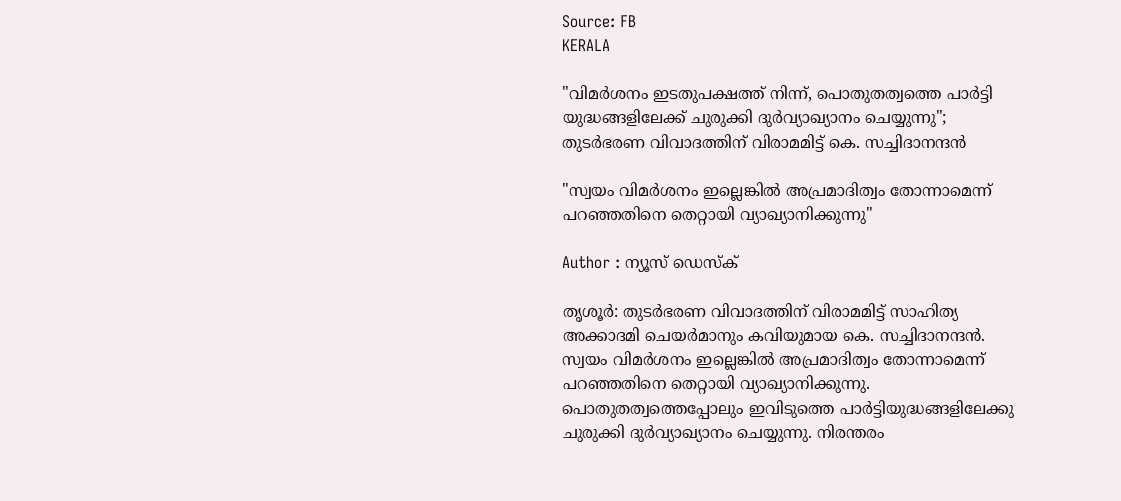Source: FB
KERALA

"വിമര്‍ശനം ഇടതുപക്ഷത്ത് നിന്ന്, പൊതുതത്വത്തെ പാര്‍ട്ടി യുദ്ധങ്ങളിലേക്ക് ചുരുക്കി ദുര്‍വ്യാഖ്യാനം ചെയ്യുന്നു"; തുടർഭരണ വിവാദത്തിന് വിരാമമിട്ട് കെ. സച്ചിദാനന്ദൻ

"സ്വയം വിമര്‍ശനം ഇല്ലെങ്കില്‍ അപ്രമാദിത്വം തോന്നാമെന്ന് പറഞ്ഞതിനെ തെറ്റായി വ്യാഖ്യാനിക്കുന്നു"

Author : ന്യൂസ് ഡെസ്ക്

തൃശൂർ: തുടർഭരണ വിവാദത്തിന് വിരാമമിട്ട് സാഹിത്യ അക്കാദമി ചെയർമാനും കവിയുമായ കെ. സച്ചിദാനന്ദൻ. സ്വയം വിമര്‍ശനം ഇല്ലെങ്കില്‍ അപ്രമാദിത്വം തോന്നാമെന്ന് പറഞ്ഞതിനെ തെറ്റായി വ്യാഖ്യാനിക്കുന്നു. പൊതുതത്വത്തെപ്പോലും ഇവിടുത്തെ പാര്‍ട്ടിയുദ്ധങ്ങളിലേക്കു ചുരുക്കി ദുര്‍വ്യാഖ്യാനം ചെയ്യുന്നു. നിരന്തരം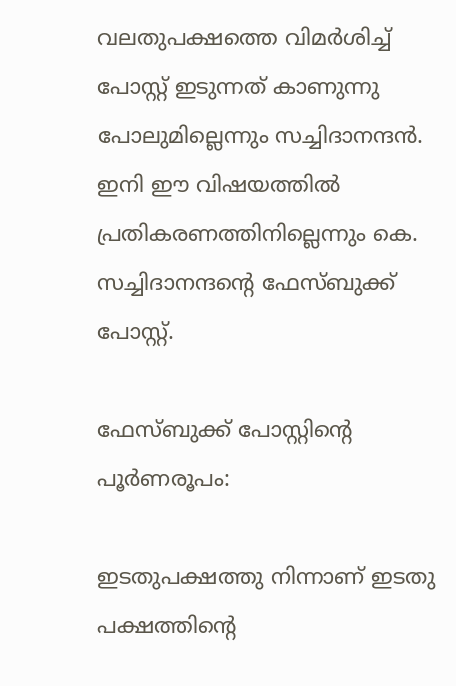വലതുപക്ഷത്തെ വിമര്‍ശിച്ച് പോസ്റ്റ് ഇടുന്നത് കാണുന്നു പോലുമില്ലെന്നും സച്ചിദാനന്ദന്‍. ഇനി ഈ വിഷയത്തില്‍ പ്രതികരണത്തിനില്ലെന്നും കെ. സച്ചിദാനന്ദൻ്റെ ഫേസ്ബുക്ക് പോസ്റ്റ്.

ഫേസ്ബുക്ക് പോസ്റ്റിൻ്റെ പൂർണരൂപം:

ഇടതുപക്ഷത്തു നിന്നാണ് ഇടതു പക്ഷത്തിന്റെ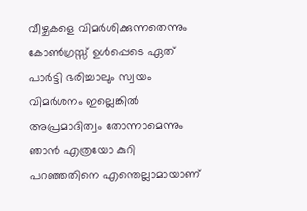വീഴ്ചകളെ വിമര്‍ശിക്കുന്നതെന്നും കോണ്‍ഗ്രസ്സ് ഉള്‍പ്പെടെ ഏത് പാര്‍ട്ടി ഭരിച്ചാലും സ്വയം വിമര്‍ശനം ഇല്ലെങ്കില്‍ അപ്രമാദിത്വം തോന്നാമെന്നും ഞാന്‍ എത്രയോ കുറി പറഞ്ഞതിനെ എന്തെല്ലാമായാണ്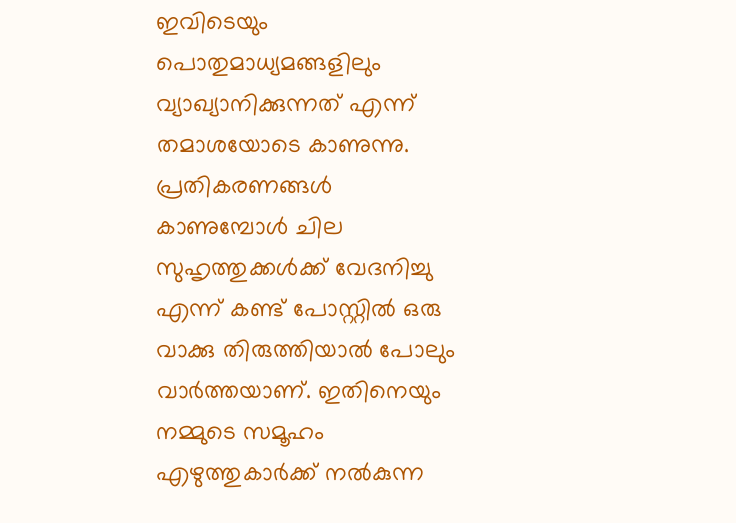ഇവിടെയും പൊതുമാധ്യമങ്ങളിലും വ്യാഖ്യാനിക്കുന്നത് എന്ന് തമാശയോടെ കാണുന്നു. പ്രതികരണങ്ങള്‍ കാണുമ്പോൾ ചില സുഹൃത്തുക്കള്‍ക്ക് വേദനിച്ചു എന്ന് കണ്ട് പോസ്റ്റില്‍ ഒരു വാക്കു തിരുത്തിയാല്‍ പോലും വാര്‍ത്തയാണ്. ഇതിനെയും നമ്മുടെ സമൂഹം എഴുത്തുകാര്‍ക്ക് നല്‍കുന്ന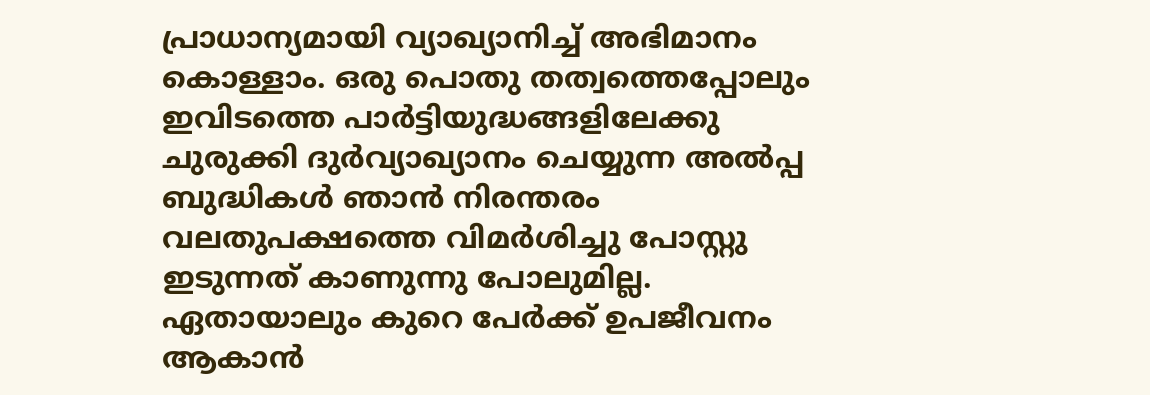പ്രാധാന്യമായി വ്യാഖ്യാനിച്ച് അഭിമാനം കൊള്ളാം. ഒരു പൊതു തത്വത്തെപ്പോലും ഇവിടത്തെ പാര്‍ട്ടിയുദ്ധങ്ങളിലേക്കു ചുരുക്കി ദുര്‍വ്യാഖ്യാനം ചെയ്യുന്ന അല്‍പ്പ ബുദ്ധികൾ ഞാന്‍ നിരന്തരം വലതുപക്ഷത്തെ വിമര്‍ശിച്ചു പോസ്റ്റു ഇടുന്നത് കാണുന്നു പോലുമില്ല. ഏതായാലും കുറെ പേര്‍ക്ക് ഉപജീവനം ആകാൻ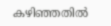കഴിഞ്ഞതില്‍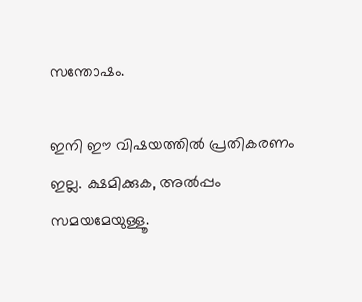സന്തോഷം.

ഇനി ഈ വിഷയത്തില്‍ പ്രതികരണം ഇല്ല. ക്ഷമിക്കുക, അല്‍പ്പം സമയമേയുള്ളൂ.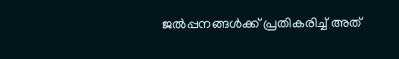ജല്‍പ്പനങ്ങള്‍ക്ക് പ്രതികരിച്ച് അത്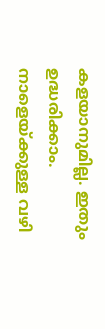കളയാനുമില്ല. ഇതും ഉദ്ധരിക്കാം. നാളെയ്ക്കുള്ള വഴി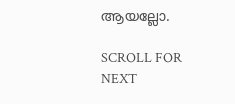ആയല്ലോ.

SCROLL FOR NEXT